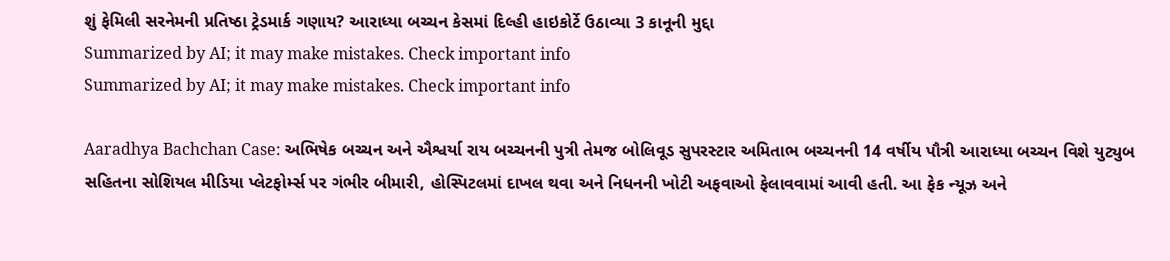શું ફેમિલી સરનેમની પ્રતિષ્ઠા ટ્રેડમાર્ક ગણાય? આરાધ્યા બચ્ચન કેસમાં દિલ્હી હાઇકોર્ટે ઉઠાવ્યા 3 કાનૂની મુદ્દા
Summarized by AI; it may make mistakes. Check important info
Summarized by AI; it may make mistakes. Check important info

Aaradhya Bachchan Case: અભિષેક બચ્ચન અને ઐશ્વર્યા રાય બચ્ચનની પુત્રી તેમજ બોલિવૂડ સુપરસ્ટાર અમિતાભ બચ્ચનની 14 વર્ષીય પૌત્રી આરાધ્યા બચ્ચન વિશે યુટ્યુબ સહિતના સોશિયલ મીડિયા પ્લેટફોર્મ્સ પર ગંભીર બીમારી, હોસ્પિટલમાં દાખલ થવા અને નિધનની ખોટી અફવાઓ ફેલાવવામાં આવી હતી. આ ફેક ન્યૂઝ અને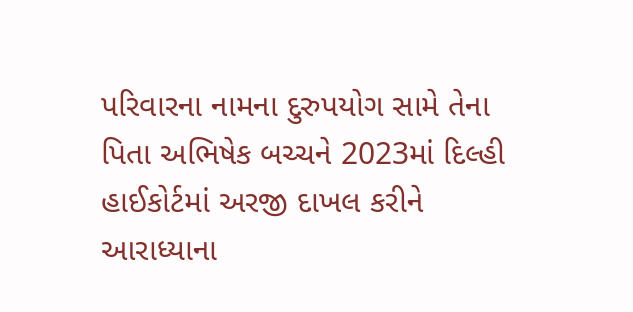પરિવારના નામના દુરુપયોગ સામે તેના પિતા અભિષેક બચ્ચને 2023માં દિલ્હી હાઈકોર્ટમાં અરજી દાખલ કરીને આરાધ્યાના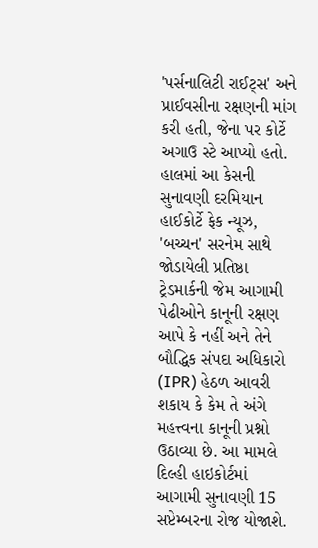'પર્સનાલિટી રાઈટ્સ' અને પ્રાઈવસીના રક્ષણની માંગ કરી હતી, જેના પર કોર્ટે અગાઉ સ્ટે આપ્યો હતો. હાલમાં આ કેસની સુનાવણી દરમિયાન હાઈકોર્ટે ફેક ન્યૂઝ, 'બચ્ચન' સરનેમ સાથે જોડાયેલી પ્રતિષ્ઠા ટ્રેડમાર્કની જેમ આગામી પેઢીઓને કાનૂની રક્ષણ આપે કે નહીં અને તેને બૌદ્ધિક સંપદા અધિકારો (IPR) હેઠળ આવરી શકાય કે કેમ તે અંગે મહત્ત્વના કાનૂની પ્રશ્નો ઉઠાવ્યા છે. આ મામલે દિલ્હી હાઇકોર્ટમાં આગામી સુનાવણી 15 સપ્ટેમ્બરના રોજ યોજાશે.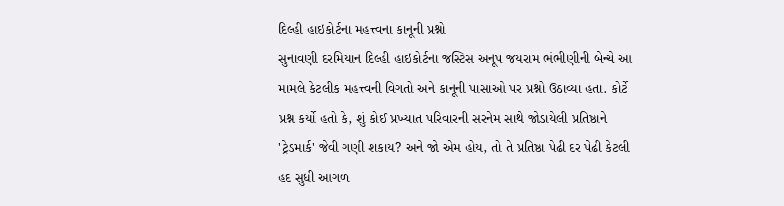દિલ્હી હાઇકોર્ટના મહત્ત્વના કાનૂની પ્રશ્નો
સુનાવણી દરમિયાન દિલ્હી હાઇકોર્ટના જસ્ટિસ અનૂપ જયરામ ભંભીણીની બેન્ચે આ મામલે કેટલીક મહત્ત્વની વિગતો અને કાનૂની પાસાઓ પર પ્રશ્નો ઉઠાવ્યા હતા. કોર્ટે પ્રશ્ન કર્યો હતો કે, શું કોઈ પ્રખ્યાત પરિવારની સરનેમ સાથે જોડાયેલી પ્રતિષ્ઠાને 'ટ્રેડમાર્ક' જેવી ગણી શકાય? અને જો એમ હોય, તો તે પ્રતિષ્ઠા પેઢી દર પેઢી કેટલી હદ સુધી આગળ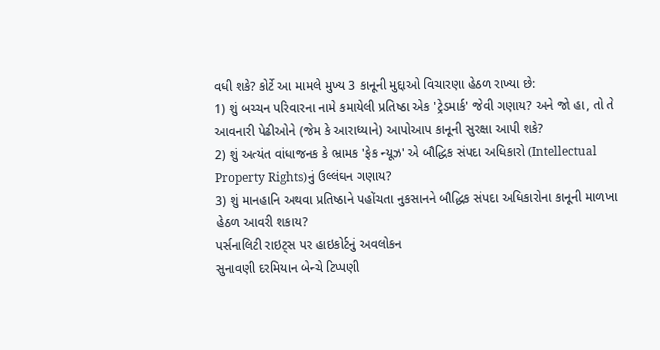વધી શકે? કોર્ટે આ મામલે મુખ્ય 3 કાનૂની મુદ્દાઓ વિચારણા હેઠળ રાખ્યા છે:
1) શું બચ્ચન પરિવારના નામે કમાયેલી પ્રતિષ્ઠા એક 'ટ્રેડમાર્ક' જેવી ગણાય? અને જો હા, તો તે આવનારી પેઢીઓને (જેમ કે આરાધ્યાને) આપોઆપ કાનૂની સુરક્ષા આપી શકે?
2) શું અત્યંત વાંધાજનક કે ભ્રામક 'ફેક ન્યૂઝ' એ બૌદ્ધિક સંપદા અધિકારો (Intellectual Property Rights)નું ઉલ્લંઘન ગણાય?
3) શું માનહાનિ અથવા પ્રતિષ્ઠાને પહોંચતા નુકસાનને બૌદ્ધિક સંપદા અધિકારોના કાનૂની માળખા હેઠળ આવરી શકાય?
પર્સનાલિટી રાઇટ્સ પર હાઇકોર્ટનું અવલોકન
સુનાવણી દરમિયાન બેન્ચે ટિપ્પણી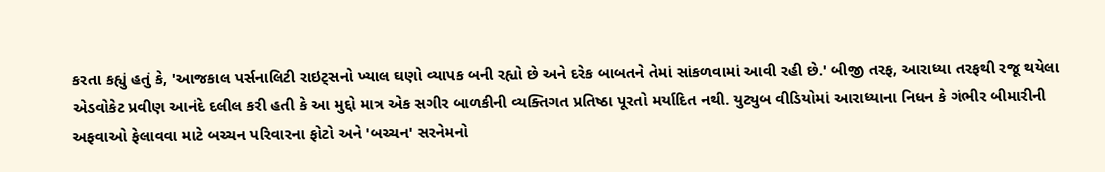કરતા કહ્યું હતું કે, 'આજકાલ પર્સનાલિટી રાઇટ્સનો ખ્યાલ ઘણો વ્યાપક બની રહ્યો છે અને દરેક બાબતને તેમાં સાંકળવામાં આવી રહી છે.' બીજી તરફ, આરાધ્યા તરફથી રજૂ થયેલા એડવોકેટ પ્રવીણ આનંદે દલીલ કરી હતી કે આ મુદ્દો માત્ર એક સગીર બાળકીની વ્યક્તિગત પ્રતિષ્ઠા પૂરતો મર્યાદિત નથી. યુટ્યુબ વીડિયોમાં આરાધ્યાના નિધન કે ગંભીર બીમારીની અફવાઓ ફેલાવવા માટે બચ્ચન પરિવારના ફોટો અને 'બચ્ચન' સરનેમનો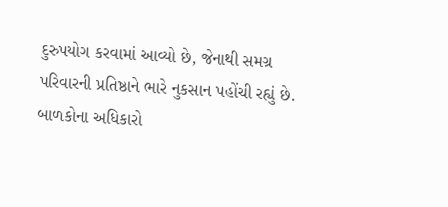દુરુપયોગ કરવામાં આવ્યો છે, જેનાથી સમગ્ર પરિવારની પ્રતિષ્ઠાને ભારે નુકસાન પહોંચી રહ્યું છે.
બાળકોના અધિકારો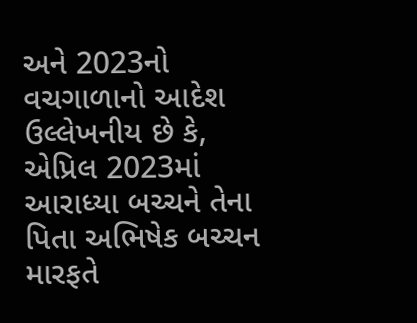અને 2023નો વચગાળાનો આદેશ
ઉલ્લેખનીય છે કે, એપ્રિલ 2023માં આરાધ્યા બચ્ચને તેના પિતા અભિષેક બચ્ચન મારફતે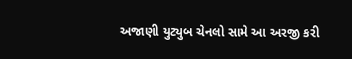અજાણી યુટ્યુબ ચેનલો સામે આ અરજી કરી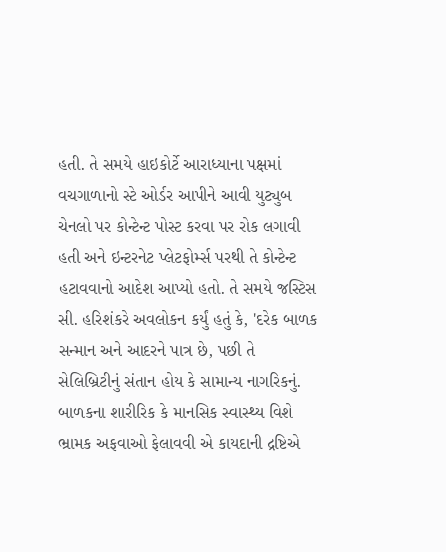હતી. તે સમયે હાઇકોર્ટે આરાધ્યાના પક્ષમાં વચગાળાનો સ્ટે ઓર્ડર આપીને આવી યુટ્યુબ ચેનલો પર કોન્ટેન્ટ પોસ્ટ કરવા પર રોક લગાવી હતી અને ઇન્ટરનેટ પ્લેટફોર્મ્સ પરથી તે કોન્ટેન્ટ હટાવવાનો આદેશ આપ્યો હતો. તે સમયે જસ્ટિસ સી. હરિશંકરે અવલોકન કર્યું હતું કે, 'દરેક બાળક સન્માન અને આદરને પાત્ર છે, પછી તે સેલિબ્રિટીનું સંતાન હોય કે સામાન્ય નાગરિકનું. બાળકના શારીરિક કે માનસિક સ્વાસ્થ્ય વિશે ભ્રામક અફવાઓ ફેલાવવી એ કાયદાની દ્રષ્ટિએ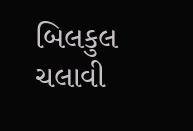બિલકુલ ચલાવી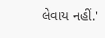લેવાય નહીં.'